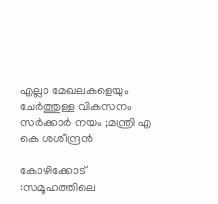എല്ലാ മേഖലകളെയും ചേർത്തുള്ള വികസനം സര്‍ക്കാര്‍ നയം ;മന്ത്രി എ കെ ശശീന്ദ്രന്‍

കോഴിക്കോട് :സമൂഹത്തിലെ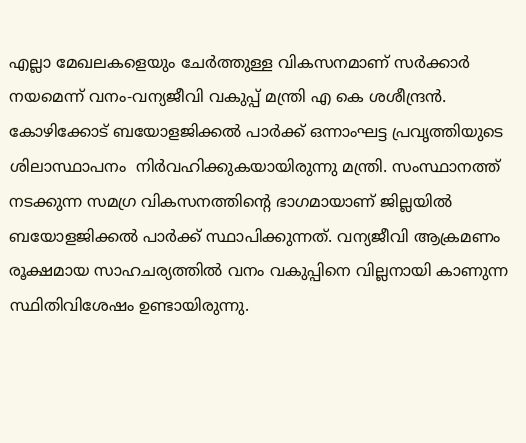എല്ലാ മേഖലകളെയും ചേര്‍ത്തുള്ള വികസനമാണ് സര്‍ക്കാര്‍ നയമെന്ന് വനം-വന്യജീവി വകുപ്പ് മന്ത്രി എ കെ ശശീന്ദ്രന്‍. കോഴിക്കോട് ബയോളജിക്കല്‍ പാര്‍ക്ക് ഒന്നാംഘട്ട പ്രവൃത്തിയുടെ ശിലാസ്ഥാപനം ‍ നിര്‍വഹിക്കുകയായിരുന്നു മന്ത്രി. സംസ്ഥാനത്ത് നടക്കുന്ന സമഗ്ര വികസനത്തിന്റെ ഭാഗമായാണ് ജില്ലയില്‍ ബയോളജിക്കല്‍ പാര്‍ക്ക് സ്ഥാപിക്കുന്നത്. വന്യജീവി ആക്രമണം രൂക്ഷമായ സാഹചര്യത്തില്‍ വനം വകുപ്പിനെ വില്ലനായി കാണുന്ന സ്ഥിതിവിശേഷം ഉണ്ടായിരുന്നു.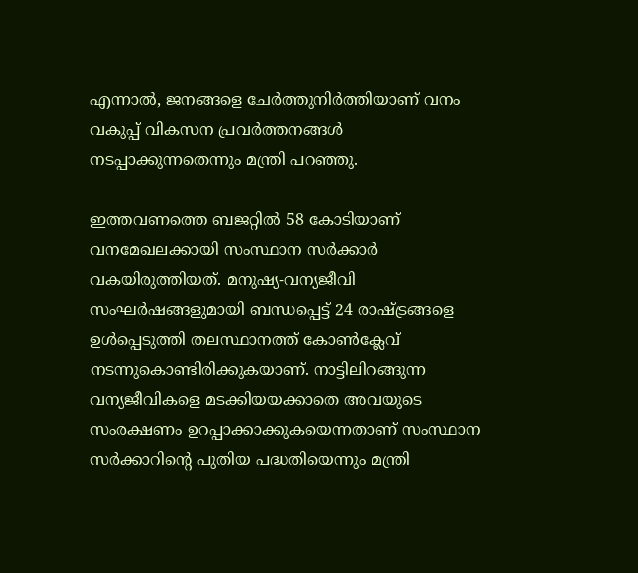എന്നാല്‍, ജനങ്ങളെ ചേര്‍ത്തുനിര്‍ത്തിയാണ് വനം വകുപ്പ് വികസന പ്രവര്‍ത്തനങ്ങള്‍ നടപ്പാക്കുന്നതെന്നും മന്ത്രി പറഞ്ഞു.

ഇത്തവണത്തെ ബജറ്റില്‍ 58 കോടിയാണ് വനമേഖലക്കായി സംസ്ഥാന സര്‍ക്കാര്‍ വകയിരുത്തിയത്. മനുഷ്യ-വന്യജീവി സംഘര്‍ഷങ്ങളുമായി ബന്ധപ്പെട്ട് 24 രാഷ്ട്രങ്ങളെ ഉള്‍പ്പെടുത്തി തലസ്ഥാനത്ത് കോണ്‍ക്ലേവ് നടന്നുകൊണ്ടിരിക്കുകയാണ്. നാട്ടിലിറങ്ങുന്ന വന്യജീവികളെ മടക്കിയയക്കാതെ അവയുടെ സംരക്ഷണം ഉറപ്പാക്കാക്കുകയെന്നതാണ് സംസ്ഥാന സര്‍ക്കാറിന്റെ പുതിയ പദ്ധതിയെന്നും മന്ത്രി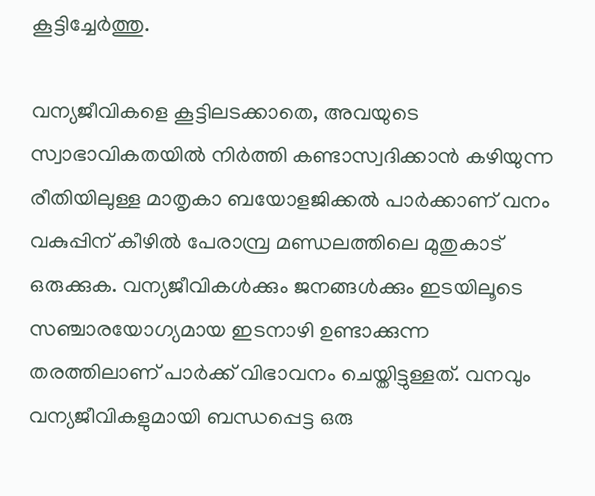കൂട്ടിച്ചേര്‍ത്തു.

വന്യജീവികളെ കൂട്ടിലടക്കാതെ, അവയുടെ സ്വാഭാവികതയില്‍ നിര്‍ത്തി കണ്ടാസ്വദിക്കാന്‍ കഴിയുന്ന രീതിയിലുള്ള മാതൃകാ ബയോളജിക്കല്‍ പാര്‍ക്കാണ് വനം വകുപ്പിന് കീഴില്‍ പേരാമ്പ്ര മണ്ഡലത്തിലെ മുതുകാട് ഒരുക്കുക. വന്യജീവികള്‍ക്കും ജനങ്ങള്‍ക്കും ഇടയിലൂടെ സഞ്ചാരയോഗ്യമായ ഇടനാഴി ഉണ്ടാക്കുന്ന തരത്തിലാണ് പാര്‍ക്ക് വിഭാവനം ചെയ്തിട്ടുള്ളത്. വനവും വന്യജീവികളുമായി ബന്ധപ്പെട്ട ഒരു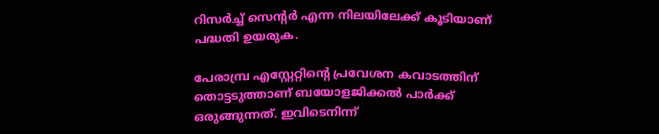റിസര്‍ച്ച് സെന്റര്‍ എന്ന നിലയിലേക്ക് കൂടിയാണ് പദ്ധതി ഉയരുക.

പേരാമ്പ്ര എസ്റ്റേറ്റിന്റെ പ്രവേശന കവാടത്തിന് തൊട്ടടുത്താണ് ബയോളജിക്കല്‍ പാര്‍ക്ക് ഒരുങ്ങുന്നത്. ഇവിടെനിന്ന്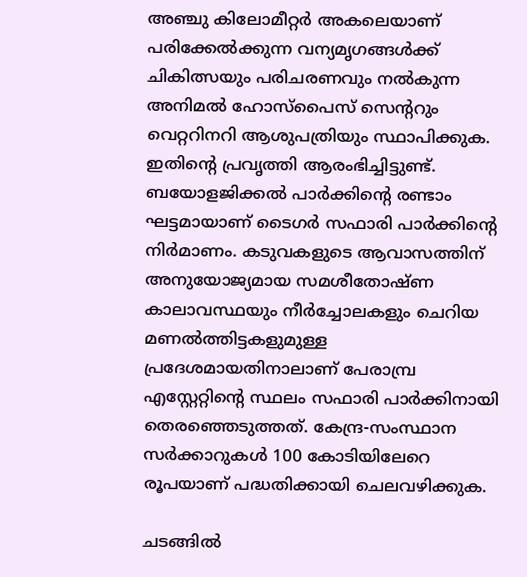അഞ്ചു കിലോമീറ്റര്‍ അകലെയാണ് പരിക്കേല്‍ക്കുന്ന വന്യമൃഗങ്ങള്‍ക്ക് ചികിത്സയും പരിചരണവും നല്‍കുന്ന അനിമല്‍ ഹോസ്പൈസ് സെന്ററും വെറ്ററിനറി ആശുപത്രിയും സ്ഥാപിക്കുക. ഇതിന്റെ പ്രവൃത്തി ആരംഭിച്ചിട്ടുണ്ട്. ബയോളജിക്കല്‍ പാര്‍ക്കിന്റെ രണ്ടാം ഘട്ടമായാണ് ടൈഗര്‍ സഫാരി പാര്‍ക്കിന്റെ നിര്‍മാണം. കടുവകളുടെ ആവാസത്തിന് അനുയോജ്യമായ സമശീതോഷ്ണ കാലാവസ്ഥയും നീര്‍ച്ചോലകളും ചെറിയ മണല്‍ത്തിട്ടകളുമുള്ള പ്രദേശമായതിനാലാണ് പേരാമ്പ്ര എസ്റ്റേറ്റിന്റെ സ്ഥലം സഫാരി പാര്‍ക്കിനായി തെരഞ്ഞെടുത്തത്. കേന്ദ്ര-സംസ്ഥാന സര്‍ക്കാറുകള്‍ 100 കോടിയിലേറെ രൂപയാണ് പദ്ധതിക്കായി ചെലവഴിക്കുക.

ചടങ്ങില്‍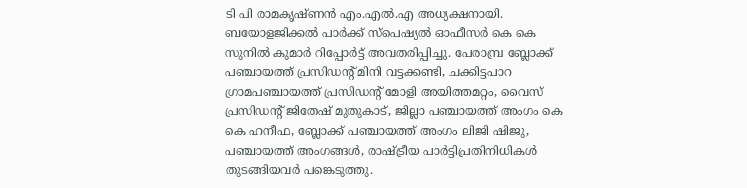ടി പി രാമകൃഷ്ണന്‍ എം.എല്‍.എ അധ്യക്ഷനായി. ബയോളജിക്കല്‍ പാര്‍ക്ക് സ്‌പെഷ്യല്‍ ഓഫീസര്‍ കെ കെ സുനില്‍ കുമാര്‍ റിപ്പോര്‍ട്ട് അവതരിപ്പിച്ചു. പേരാമ്പ്ര ബ്ലോക്ക് പഞ്ചായത്ത് പ്രസിഡന്റ് മിനി വട്ടക്കണ്ടി, ചക്കിട്ടപാറ ഗ്രാമപഞ്ചായത്ത് പ്രസിഡന്റ് മോളി അയിത്തമറ്റം, വൈസ് പ്രസിഡന്റ് ജിതേഷ് മുതുകാട്, ജില്ലാ പഞ്ചായത്ത് അംഗം കെ കെ ഹനീഫ, ബ്ലോക്ക് പഞ്ചായത്ത് അംഗം ലിജി ഷിജു, പഞ്ചായത്ത് അംഗങ്ങള്‍, രാഷ്ട്രീയ പാര്‍ട്ടിപ്രതിനിധികള്‍ തുടങ്ങിയവര്‍ പങ്കെടുത്തു.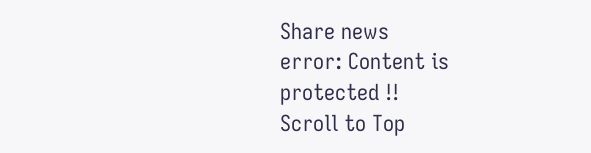Share news
error: Content is protected !!
Scroll to Top